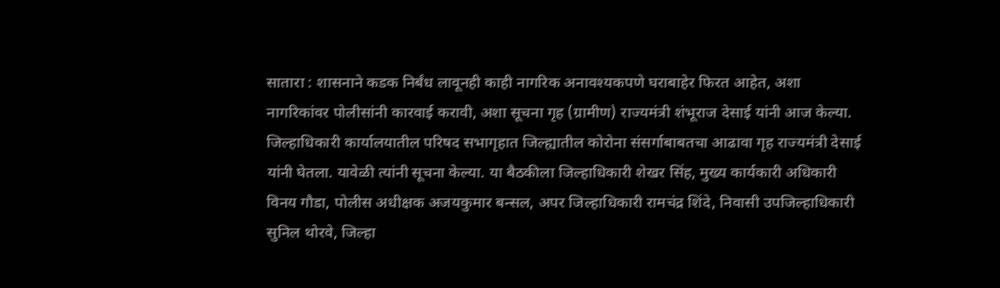सातारा : शासनाने कडक निर्बंध लावूनही काही नागरिक अनावश्यकपणे घराबाहेर फिरत आहेत, अशा नागरिकांवर पोलीसांनी कारवाई करावी, अशा सूचना गृह (ग्रामीण) राज्यमंत्री शंभूराज देसाई यांनी आज केल्या.
जिल्हाधिकारी कार्यालयातील परिषद सभागृहात जिल्ह्यातील कोरोना संसर्गाबाबतचा आढावा गृह राज्यमंत्री देसाई यांनी घेतला. यावेळी त्यांनी सूचना केल्या. या बैठकीला जिल्हाधिकारी शेखर सिंह, मुख्य कार्यकारी अधिकारी विनय गौडा, पोलीस अधीक्षक अजयकुमार बन्सल, अपर जिल्हाधिकारी रामचंद्र शिंदे, निवासी उपजिल्हाधिकारी सुनिल थोरवे, जिल्हा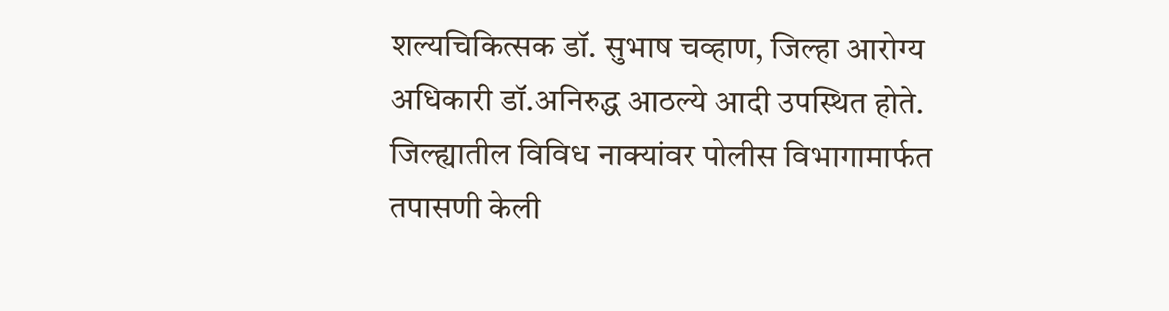शल्यचिकित्सक डॉ. सुभाष चव्हाण, जिल्हा आरोग्य अधिकारी डॉ.अनिरुद्ध आठल्ये आदी उपस्थित होते.
जिल्ह्यातील विविध नाक्यांवर पोलीस विभागामार्फत तपासणी केली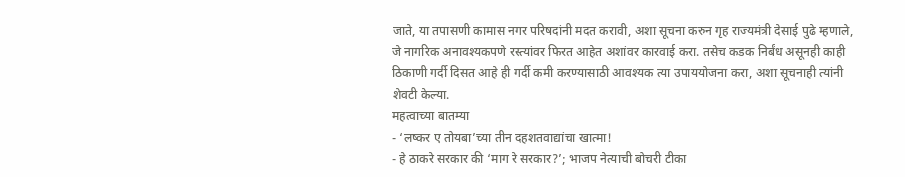जाते, या तपासणी कामास नगर परिषदांनी मदत करावी, अशा सूचना करुन गृह राज्यमंत्री देसाई पुढे म्हणाले, जे नागरिक अनावश्यकपणे रस्त्यांवर फिरत आहेत अशांवर कारवाई करा. तसेच कडक निर्बंध असूनही काही ठिकाणी गर्दी दिसत आहे ही गर्दी कमी करण्यासाठी आवश्यक त्या उपाययोजना करा, अशा सूचनाही त्यांनी शेवटी केल्या.
महत्वाच्या बातम्या
- ‘लष्कर ए तोयबा’च्या तीन दहशतवाद्यांचा खात्मा!
- हे ठाकरे सरकार की ‘माग रे सरकार?’; भाजप नेत्याची बोचरी टीका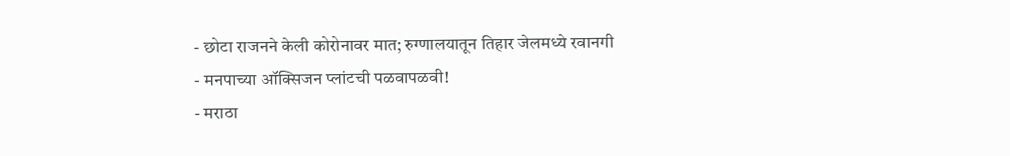- छोटा राजनने केली कोरोनावर मात; रुग्णालयातून तिहार जेलमध्ये रवानगी
- मनपाच्या ऑक्सिजन प्लांटची पळवापळवी!
- मराठा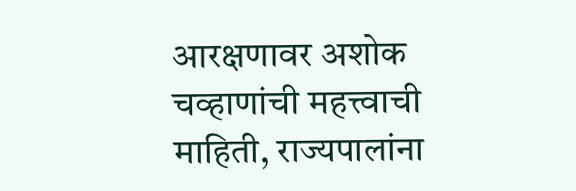आरक्षणावर अशोक चव्हाणांची महत्त्वाची माहिती, राज्यपालांना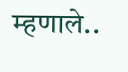म्हणाले..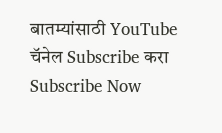बातम्यांसाठी YouTube चॅनेल Subscribe करा
Subscribe Now